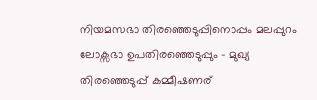നിയമസഭാ തിരഞ്ഞെടുപ്പിനൊപ്പം മലപ്പുറം ലോക്സഭാ ഉപതിരഞ്ഞെടുപ്പും – മുഖ്യ തിരഞ്ഞെടുപ്പ് കമ്മീഷണര്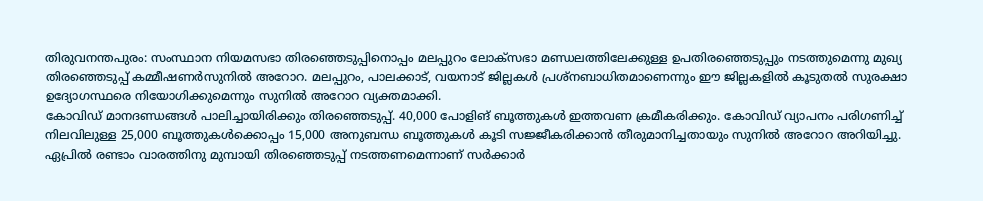തിരുവനന്തപുരം: സംസ്ഥാന നിയമസഭാ തിരഞ്ഞെടുപ്പിനൊപ്പം മലപ്പുറം ലോക്സഭാ മണ്ഡലത്തിലേക്കുള്ള ഉപതിരഞ്ഞെടുപ്പും നടത്തുമെന്നു മുഖ്യ തിരഞ്ഞെടുപ്പ് കമ്മീഷണർസുനിൽ അറോറ. മലപ്പുറം, പാലക്കാട്, വയനാട് ജില്ലകൾ പ്രശ്നബാധിതമാണെന്നും ഈ ജില്ലകളിൽ കൂടുതൽ സുരക്ഷാ ഉദ്യോഗസ്ഥരെ നിയോഗിക്കുമെന്നും സുനിൽ അറോറ വ്യക്തമാക്കി.
കോവിഡ് മാനദണ്ഡങ്ങൾ പാലിച്ചായിരിക്കും തിരഞ്ഞെടുപ്പ്. 40,000 പോളിങ് ബൂത്തുകൾ ഇത്തവണ ക്രമീകരിക്കും. കോവിഡ് വ്യാപനം പരിഗണിച്ച് നിലവിലുള്ള 25,000 ബൂത്തുകൾക്കൊപ്പം 15,000 അനുബന്ധ ബൂത്തുകൾ കൂടി സജ്ജീകരിക്കാൻ തീരുമാനിച്ചതായും സുനിൽ അറോറ അറിയിച്ചു.
ഏപ്രിൽ രണ്ടാം വാരത്തിനു മുമ്പായി തിരഞ്ഞെടുപ്പ് നടത്തണമെന്നാണ് സർക്കാർ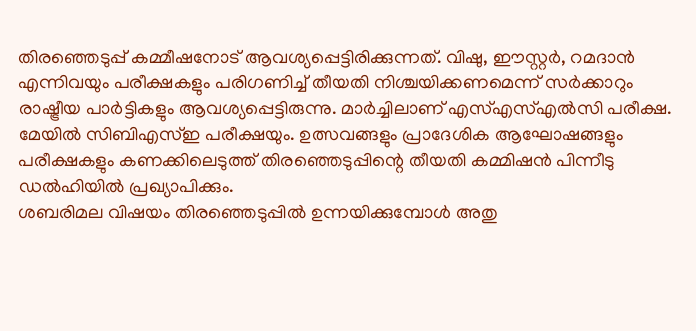തിരഞ്ഞെടുപ്പ് കമ്മീഷനോട് ആവശ്യപ്പെട്ടിരിക്കുന്നത്. വിഷു, ഈസ്റ്റർ, റമദാൻ എന്നിവയും പരീക്ഷകളും പരിഗണിച്ച് തീയതി നിശ്ചയിക്കണമെന്ന് സർക്കാറും രാഷ്ട്രീയ പാർട്ടികളും ആവശ്യപ്പെട്ടിരുന്നു. മാർച്ചിലാണ് എസ്എസ്എൽസി പരീക്ഷ. മേയിൽ സിബിഎസ്ഇ പരീക്ഷയും. ഉത്സവങ്ങളും പ്രാദേശിക ആഘോഷങ്ങളും പരീക്ഷകളും കണക്കിലെടുത്ത് തിരഞ്ഞെടുപ്പിന്റെ തീയതി കമ്മിഷൻ പിന്നീടു ഡൽഹിയിൽ പ്രഖ്യാപിക്കും.
ശബരിമല വിഷയം തിരഞ്ഞെടുപ്പിൽ ഉന്നയിക്കുമ്പോൾ അതു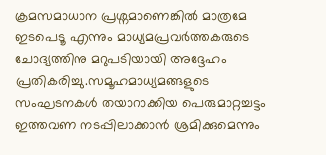ക്രമസമാധാന പ്രശ്നമാണെങ്കിൽ മാത്രമേ ഇടപെടൂ എന്നും മാധ്യമപ്രവർത്തകരുടെ ചോദ്യത്തിനു മറുപടിയായി അദ്ദേഹം പ്രതികരിച്ചു.സമൂഹമാധ്യമങ്ങളുടെ സംഘടനകൾ തയാറാക്കിയ പെരുമാറ്റച്ചട്ടം ഇത്തവണ നടപ്പിലാക്കാൻ ശ്രമിക്കുമെന്നും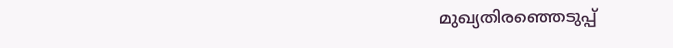മുഖ്യതിരഞ്ഞെടുപ്പ്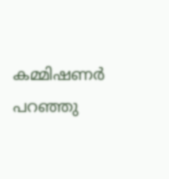കമ്മിഷണർ പറഞ്ഞു